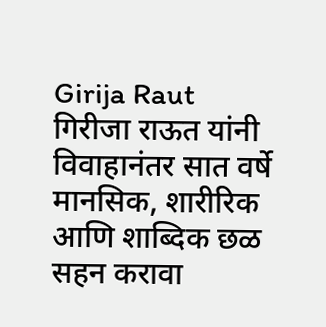Girija Raut
गिरीजा राऊत यांनी विवाहानंतर सात वर्षे मानसिक, शारीरिक आणि शाब्दिक छळ सहन करावा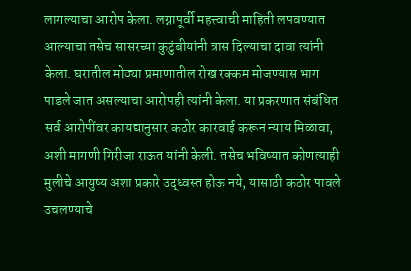लागल्याचा आरोप केला. लग्नापूर्वी महत्त्वाची माहिती लपवण्यात आल्याचा तसेच सासरच्या कुटुंबीयांनी त्रास दिल्याचा दावा त्यांनी केला. घरातील मोठ्या प्रमाणातील रोख रक्कम मोजण्यास भाग पाडले जात असल्याचा आरोपही त्यांनी केला. या प्रकरणात संबंधित सर्व आरोपींवर कायद्यानुसार कठोर कारवाई करून न्याय मिळावा, अशी मागणी गिरीजा राऊत यांनी केली. तसेच भविष्यात कोणत्याही मुलीचे आयुष्य अशा प्रकारे उद्ध्वस्त होऊ नये, यासाठी कठोर पावले उचलण्याचे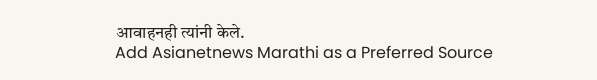आवाहनही त्यांनी केले.
Add Asianetnews Marathi as a Preferred Source